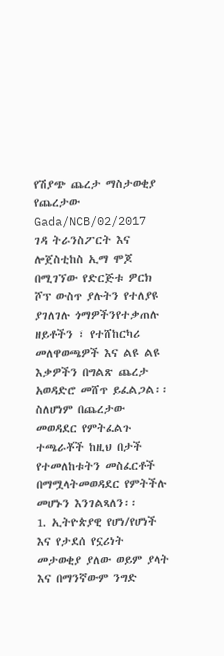የሽያጭ ጨረታ ማስታወቂያ የጨረታው
Gada/NCB/02/2017
ገዳ ትራንስፖርት እና ሎጀስቲከስ ኢማ ሞጆ በሚገኘው የድርጅቱ ዎርክ ሾፕ ውስጥ ያሉትን የተለያዩ ያገለገሉ ጎማዎችንየተቃጠሉ ዘይቶችን ፣ የተሸከርካሪ መለዋወጫዎች እና ልዩ ልዩ እቃዎችን በግልጽ ጨረታ አወዳድሮ መሸጥ ይፈልጋል፡፡ስለሆነም በጨረታው መወዳደር የምትፈልጉ ተጫራቾች ከዚህ በታች የተመለከቱትን መስፈርቶች በማሟላትመወዳደር የምትችሉ መሆኑን እንገልጻለን፡፡
1. ኢትዮጵያዊ የሆነ/የሆነች እና የታደሰ የኗሪነት መታወቂያ ያለው ወይም ያላት እና በማንኛውም ንግድ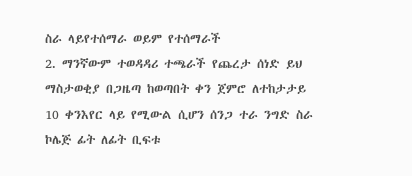ስራ ላይየተሰማራ ወይም የተሰማራች
2. ማንኛውም ተወዳዳሪ ተጫራች የጨረታ ሰነድ ይህ ማስታወቂያ በጋዜጣ ከወጣበት ቀን ጀምሮ ለተከታታይ 10 ቀንእየር ላይ የሚውል ሲሆን ሰንጋ ተራ ንግድ ስራ ኮሌጅ ፊት ለፊት ቢፍቱ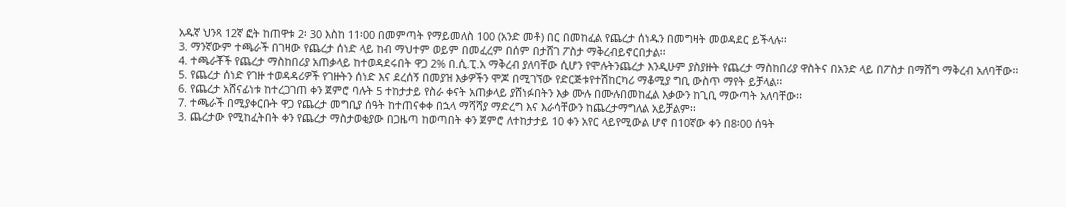አዱኛ ህንጻ 12ኛ ፎት ከጠዋቱ 2፡ 30 እስከ 11፡00 በመምጣት የማይመለስ 100 (አንድ መቶ) በር በመከፈል የጨረታ ሰነዱን በመግዛት መወዳደር ይችላሉ፡፡
3. ማንኛውም ተጫራች በገዛው የጨረታ ሰነድ ላይ ከብ ማህተም ወይም በመፈረም በሰም በታሸገ ፖስታ ማቅረብይኖርበታል፡፡
4. ተጫራቾች የጨረታ ማስከበሪያ አጠቃላይ ከተወዳደሩበት ዋጋ 2% በ.ሲ.ፒ.አ ማቅረብ ያለባቸው ሲሆን የሞሉትንጨረታ እንዲሁም ያስያዙት የጨረታ ማስከበሪያ ዋስትና በአንድ ላይ በፖስታ በማሸግ ማቅረብ አለባቸው፡፡
5. የጨረታ ሰነድ የገዙ ተወዳዳሪዎች የገዙትን ሰነድ እና ደረሰኝ በመያዝ እቃዎችን ሞጆ በሚገኘው የድርጅቱየተሽከርካሪ ማቆሚያ ግቢ ውስጥ ማየት ይቻላል፡፡
6. የጨረታ አሸናፊነቱ ከተረጋገጠ ቀን ጀምሮ ባሉት 5 ተከታታይ የስራ ቀናት አጠቃላይ ያሸነፉበትን እቃ ሙሉ በሙሉበመከፈል እቃውን ከጊቢ ማውጣት አለባቸው፡፡
7. ተጫራች በሚያቀርቡት ዋጋ የጨረታ መግቢያ ሰዓት ከተጠናቀቀ በኋላ ማሻሻያ ማድረግ እና እራሳቸውን ከጨረታማግለል አይቻልም፡፡
3. ጨረታው የሚከፈትበት ቀን የጨረታ ማስታወቂያው በጋዜጣ ከወጣበት ቀን ጀምሮ ለተከታታይ 10 ቀን አየር ላይየሚውል ሆኖ በ10ኛው ቀን በ8፡00 ሰዓት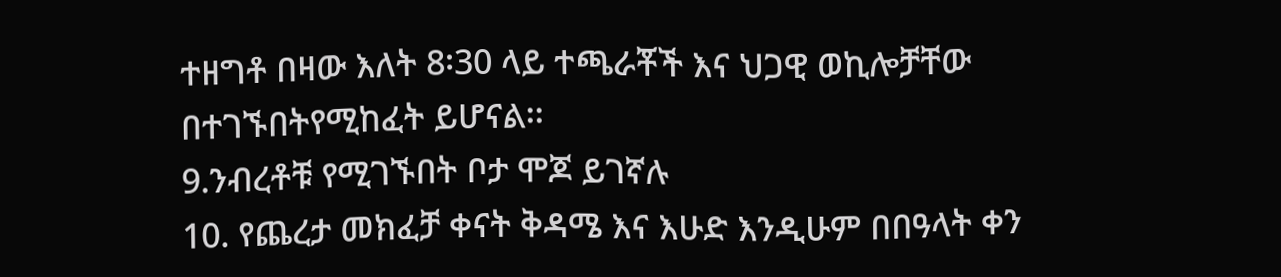ተዘግቶ በዛው እለት 8፡30 ላይ ተጫራቾች እና ህጋዊ ወኪሎቻቸው በተገኙበትየሚከፈት ይሆናል፡፡
9.ንብረቶቹ የሚገኙበት ቦታ ሞጆ ይገኛሉ
10. የጨረታ መክፈቻ ቀናት ቅዳሜ እና እሁድ እንዲሁም በበዓላት ቀን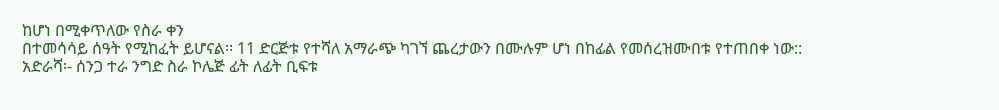ከሆነ በሚቀጥለው የስራ ቀን
በተመሳሳይ ሰዓት የሚከፈት ይሆናል፡፡ 11 ድርጅቱ የተሻለ አማራጭ ካገኘ ጨረታውን በሙሉም ሆነ በከፊል የመሰረዝሙበቱ የተጠበቀ ነው::
አድራሻ፡- ሰንጋ ተራ ንግድ ስራ ኮሌጅ ፊት ለፊት ቢፍቱ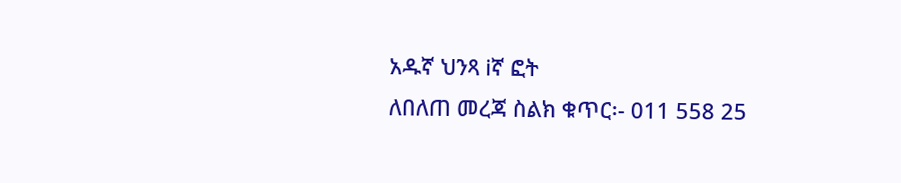አዱኛ ህንጻ iኛ ፎት
ለበለጠ መረጃ ስልክ ቁጥር፡- 011 558 25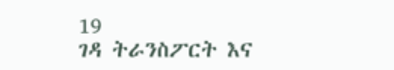19
ገዳ ትራንስፖርት እና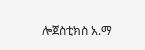ሎጀስቲክስ አ.ማ